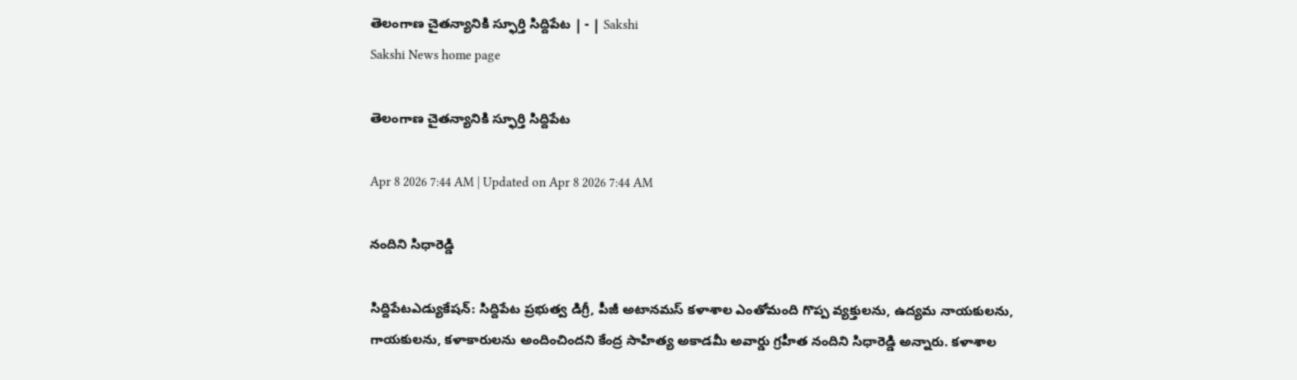తెలంగాణ చైతన్యానికి స్ఫూర్తి సిద్దిపేట | - | Sakshi
Sakshi News home page

తెలంగాణ చైతన్యానికి స్ఫూర్తి సిద్దిపేట

Apr 8 2026 7:44 AM | Updated on Apr 8 2026 7:44 AM

నందిని సిధారెడ్డి

సిద్దిపేటఎడ్యుకేషన్‌: సిద్దిపేట ప్రభుత్వ డిగ్రీ, పీజీ అటానమస్‌ కళాశాల ఎంతోమంది గొప్ప వ్యక్తులను, ఉద్యమ నాయకులను, గాయకులను, కళాకారులను అందించిందని కేంద్ర సాహిత్య అకాడమీ అవార్డు గ్రహీత నందిని సిధారెడ్డి అన్నారు. కళాశాల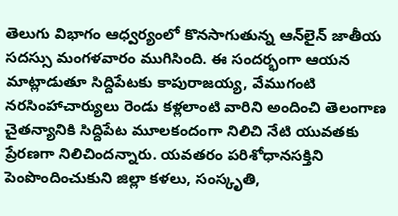తెలుగు విభాగం ఆధ్వర్యంలో కొనసాగుతున్న ఆన్‌లైన్‌ జాతీయ సదస్సు మంగళవారం ముగిసింది. ఈ సందర్భంగా ఆయన మాట్లాడుతూ సిద్దిపేటకు కాపురాజయ్య, వేముగంటి నరసింహాచార్యులు రెండు కళ్లలాంటి వారిని అందించి తెలంగాణ చైతన్యానికి సిద్దిపేట మూలకందంగా నిలిచి నేటి యువతకు ప్రేరణగా నిలిచిందన్నారు. యవతరం పరిశోధానసక్తిని పెంపొందించుకుని జిల్లా కళలు, సంస్కృతి,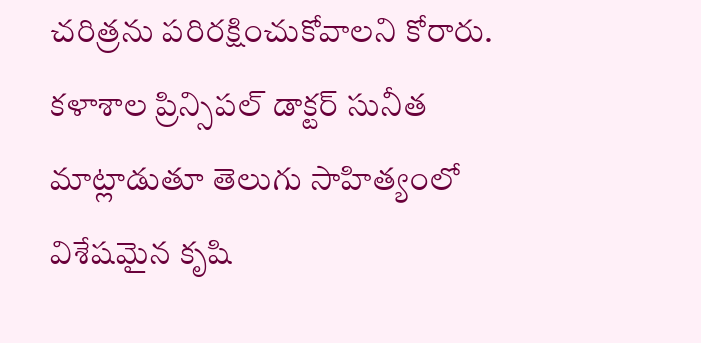చరిత్రను పరిరక్షించుకోవాలని కోరారు. కళాశాల ప్రిన్సిపల్‌ డాక్టర్‌ సునీత మాట్లాడుతూ తెలుగు సాహిత్యంలో విశేషమైన కృషి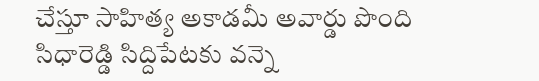చేస్తూ సాహిత్య అకాడమీ అవార్డు పొంది సిధారెడ్డి సిద్దిపేటకు వన్నె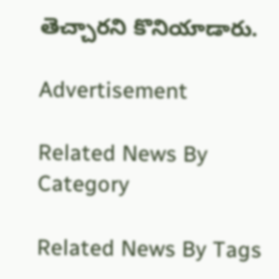తెచ్చారని కొనియాడారు.

Advertisement

Related News By Category

Related News By Tags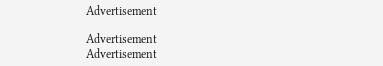Advertisement

Advertisement
Advertisement